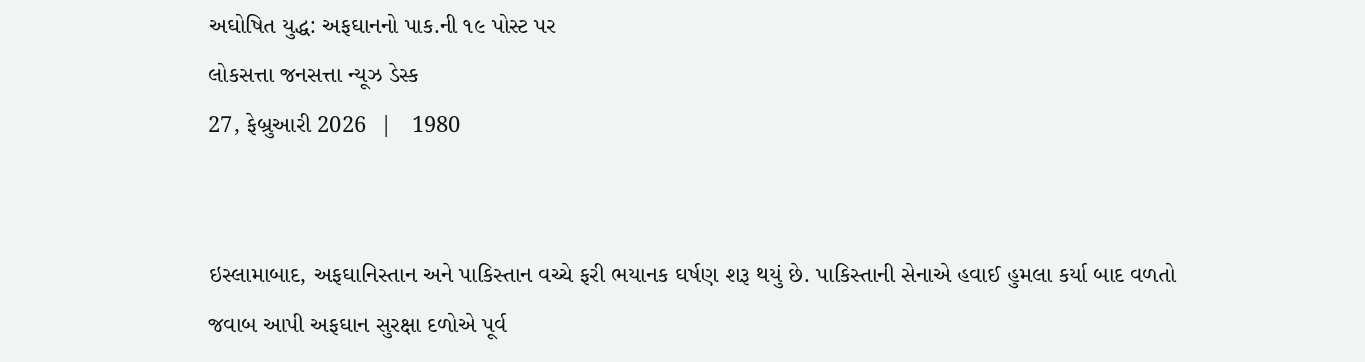અઘોષિત યુદ્ધ: અફઘાનનો પાક.ની ૧૯ પોસ્ટ પર
લોકસત્તા જનસત્તા ન્યૂઝ ડેસ્ક
27, ફેબ્રુઆરી 2026  |   1980


ઇસ્લામાબાદ, અફઘાનિસ્તાન અને પાકિસ્તાન વચ્ચે ફરી ભયાનક ઘર્ષણ શરૂ થયું છે. પાકિસ્તાની સેનાએ હવાઈ હુમલા કર્યા બાદ વળતો જવાબ આપી અફઘાન સુરક્ષા દળોએ પૂર્વ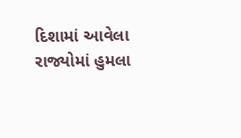દિશામાં આવેલા રાજ્યોમાં હુમલા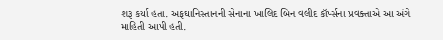શરૂ કર્યા હતા. અફઘાનિસ્તાનની સેનાના ખાલિદ બિન વલીદ કૉર્પ્સના પ્રવક્તાએ આ અંગે માહિતી આપી હતી.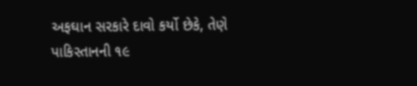અફઘાન સરકારે દાવો કર્યો છેકે, તેણે પાકિસ્તાનની ૧૯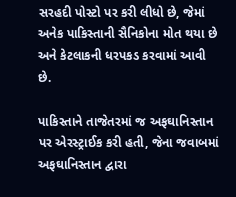સરહદી પોસ્ટો પર કરી લીધો છે, જેમાં અનેક પાકિસ્તાની સૈનિકોના મોત થયા છે અને કેટલાકની ધરપકડ કરવામાં આવી છે.

પાકિસ્તાને તાજેતરમાં જ અફઘાનિસ્તાન પર એરસ્ટ્રાઈક કરી હતી, જેના જવાબમાં અફઘાનિસ્તાન દ્વારા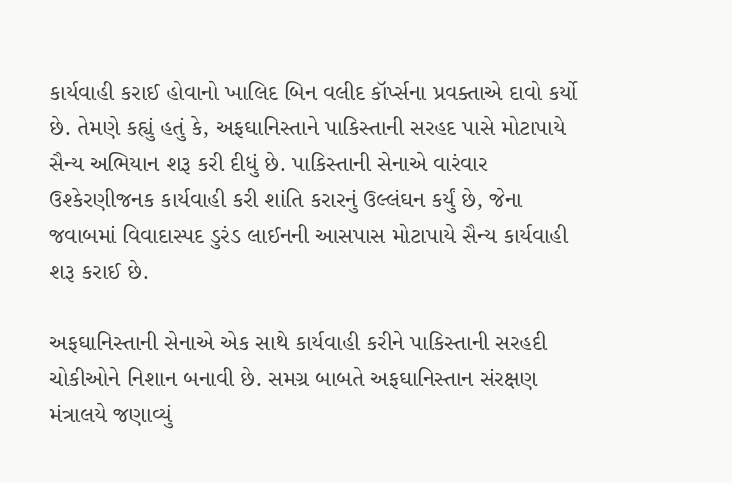કાર્યવાહી કરાઈ હોવાનો ખાલિદ બિન વલીદ કૉર્પ્સના પ્રવક્તાએ દાવો કર્યો છે. તેમણે કહ્યું હતું કે, અફઘાનિસ્તાને પાકિસ્તાની સરહદ પાસે મોટાપાયે સૈન્ય અભિયાન શરૂ કરી દીધું છે. પાકિસ્તાની સેનાએ વારંવાર ઉશ્કેરણીજનક કાર્યવાહી કરી શાંતિ કરારનું ઉલ્લંઘન કર્યું છે, જેના જવાબમાં વિવાદાસ્પદ ડુરંડ લાઈનની આસપાસ મોટાપાયે સૈન્ય કાર્યવાહી શરૂ કરાઈ છે.

અફઘાનિસ્તાની સેનાએ એક સાથે કાર્યવાહી કરીને પાકિસ્તાની સરહદી ચોકીઓને નિશાન બનાવી છે. સમગ્ર બાબતે અફઘાનિસ્તાન સંરક્ષણ મંત્રાલયે જણાવ્યું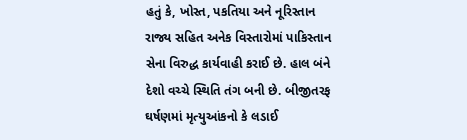હતું કે, ખોસ્ત, પકતિયા અને નૂરિસ્તાન રાજ્ય સહિત અનેક વિસ્તારોમાં પાકિસ્તાન સેના વિરુદ્ધ કાર્યવાહી કરાઈ છે. હાલ બંને દેશો વચ્ચે સ્થિતિ તંગ બની છે. બીજીતરફ ઘર્ષણમાં મૃત્યુઆંકનો કે લડાઈ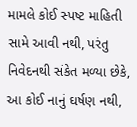મામલે કોઈ સ્પષ્ટ માહિતી સામે આવી નથી, પરંતુ નિવેદનથી સંકેત મળ્યા છેકે, આ કોઈ નાનું ઘર્ષણ નથી,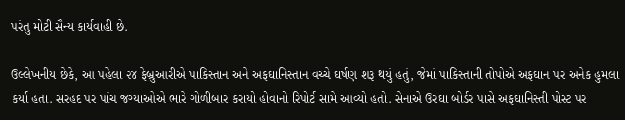પરંતુ મોટી સૈન્ય કાર્યવાહી છે.

ઉલ્લેખનીય છેકે, આ પહેલા ૨૪ ફેબ્રુઆરીએ પાકિસ્તાન અને અફઘાનિસ્તાન વચ્ચે ઘર્ષણ શરૂ થયું હતું, જેમાં પાકિસ્તાની તોપોએ અફઘાન પર અનેક હુમલા કર્યા હતા. સરહદ પર પાંચ જગ્યાઓએ ભારે ગોળીબાર કરાયો હોવાનો રિપોર્ટ સામે આવ્યો હતો. સેનાએ ઉરઘા બોર્ડર પાસે અફઘાનિસ્તી પોસ્ટ પર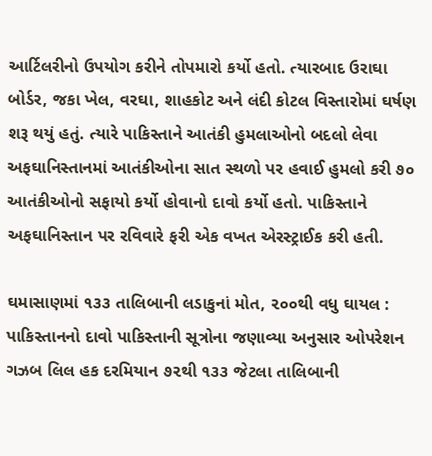આર્ટિલરીનો ઉપયોગ કરીને તોપમારો કર્યો હતો. ત્યારબાદ ઉરાઘા બોર્ડર, જકા ખેલ, વરઘા, શાહકોટ અને લંદી કોટલ વિસ્તારોમાં ઘર્ષણ શરૂ થયું હતું. ત્યારે પાકિસ્તાને આતંકી હુમલાઓનો બદલો લેવા અફઘાનિસ્તાનમાં આતંકીઓના સાત સ્થળો પર હવાઈ હુમલો કરી ૭૦ આતંકીઓનો સફાયો કર્યો હોવાનો દાવો કર્યો હતો. પાકિસ્તાને અફઘાનિસ્તાન પર રવિવારે ફરી એક વખત એરસ્ટ્રાઈક કરી હતી.

ઘમાસાણમાં ૧૩૩ તાલિબાની લડાકુનાં મોત, ૨૦૦થી વધુ ઘાયલ : પાકિસ્તાનનો દાવો પાકિસ્તાની સૂત્રોના જણાવ્યા અનુસાર ઓપરેશન ગઝબ લિલ હક દરમિયાન ૭૨થી ૧૩૩ જેટલા તાલિબાની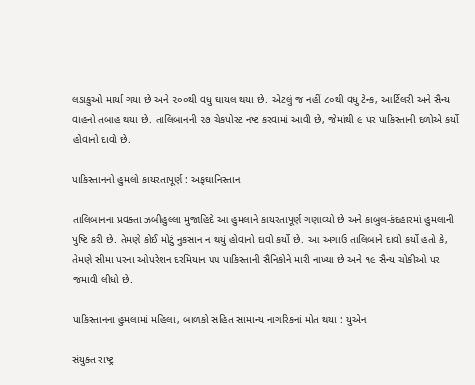લડાકુઓ માર્યા ગયા છે અને ૨૦૦થી વધુ ઘાયલ થયા છે. એટલું જ નહીં ૮૦થી વધુ ટેન્ક, આર્ટિલરી અને સૈન્ય વાહનો તબાહ થયા છે. તાલિબાનની ૨૭ ચેકપોસ્ટ નષ્ટ કરવામાં આવી છે, જેમાંથી ૯ પર પાકિસ્તાની દળોએ કર્યો હોવાનો દાવો છે.

પાકિસ્તાનનો હુમલો કાયરતાપૂર્ણ : અફઘાનિસ્તાન

તાલિબાનના પ્રવક્તા ઝબીહુલ્લા મુજાહિદે આ હુમલાને કાયરતાપૂર્ણ ગણાવ્યો છે અને કાબુલ-કંદહારમાં હુમલાની પુષ્ટિ કરી છે. તેમણે કોઈ મોટું નુકસાન ન થયું હોવાનો દાવો કર્યો છે. આ અગાઉ તાલિબાને દાવો કર્યો હતો કે, તેમણે સીમા પરના ઓપરેશન દરમિયાન ૫૫ પાકિસ્તાની સૈનિકોને મારી નાખ્યા છે અને ૧૯ સૈન્ય ચોકીઓ પર જમાવી લીધો છે.

પાકિસ્તાનના હુમલામાં મહિલા, બાળકો સહિત સામાન્ય નાગરિકનાં મોત થયા : યુએન

સંયુક્ત રાષ્ટ્ર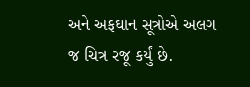અને અફઘાન સૂત્રોએ અલગ જ ચિત્ર રજૂ કર્યું છે.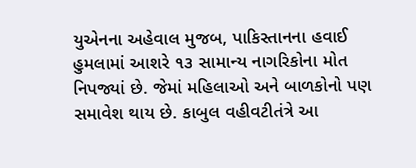યુએનના અહેવાલ મુજબ, પાકિસ્તાનના હવાઈ હુમલામાં આશરે ૧૩ સામાન્ય નાગરિકોના મોત નિપજ્યાં છે. જેમાં મહિલાઓ અને બાળકોનો પણ સમાવેશ થાય છે. કાબુલ વહીવટીતંત્રે આ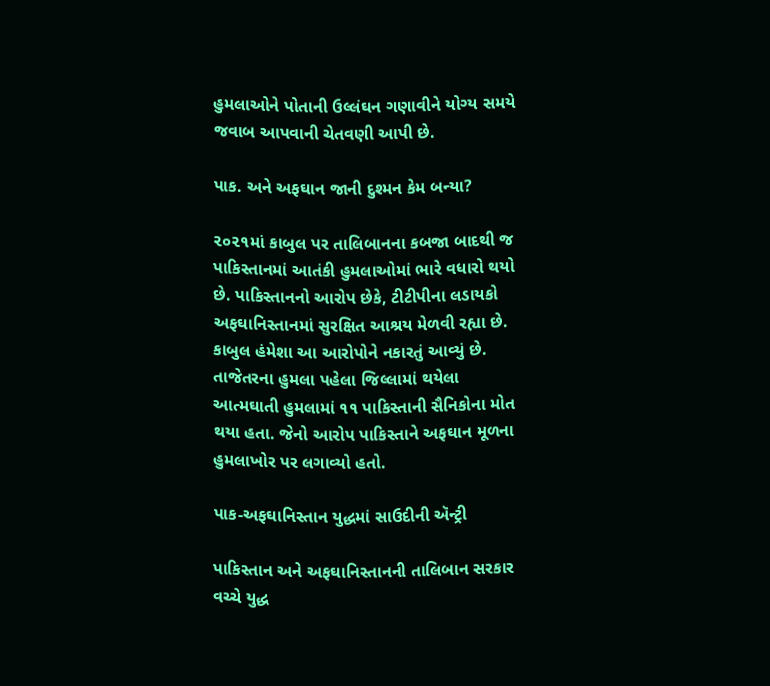હુમલાઓને પોતાની ઉલ્લંઘન ગણાવીને યોગ્ય સમયે જવાબ આપવાની ચેતવણી આપી છે.

પાક. અને અફઘાન જાની દુશ્મન કેમ બન્યા?

૨૦૨૧માં કાબુલ પર તાલિબાનના કબજા બાદથી જ પાકિસ્તાનમાં આતંકી હુમલાઓમાં ભારે વધારો થયો છે. પાકિસ્તાનનો આરોપ છેકે, ટીટીપીના લડાયકો અફઘાનિસ્તાનમાં સુરક્ષિત આશ્રય મેળવી રહ્યા છે. કાબુલ હંમેશા આ આરોપોને નકારતું આવ્યું છે. તાજેતરના હુમલા પહેલા જિલ્લામાં થયેલા આત્મઘાતી હુમલામાં ૧૧ પાકિસ્તાની સૈનિકોના મોત થયા હતા. જેનો આરોપ પાકિસ્તાને અફઘાન મૂળના હુમલાખોર પર લગાવ્યો હતો.

પાક-અફઘાનિસ્તાન યુદ્ધમાં સાઉદીની ઍન્ટ્રી

પાકિસ્તાન અને અફઘાનિસ્તાનની તાલિબાન સરકાર વચ્ચે યુદ્ધ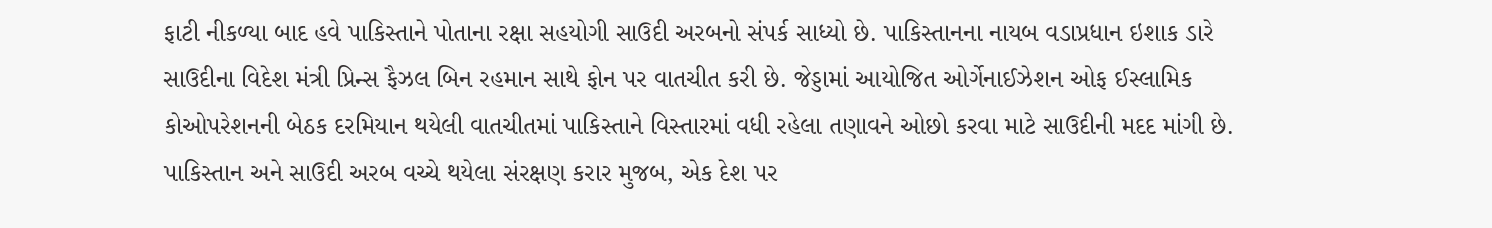ફાટી નીકળ્યા બાદ હવે પાકિસ્તાને પોતાના રક્ષા સહયોગી સાઉદી અરબનો સંપર્ક સાધ્યો છે. પાકિસ્તાનના નાયબ વડાપ્રધાન ઇશાક ડારે સાઉદીના વિદેશ મંત્રી પ્રિન્સ ફૈઝલ બિન રહમાન સાથે ફોન પર વાતચીત કરી છે. જેડ્ડામાં આયોજિત ઓર્ગેનાઈઝેશન ઓફ ઈસ્લામિક કોઓપરેશનની બેઠક દરમિયાન થયેલી વાતચીતમાં પાકિસ્તાને વિસ્તારમાં વધી રહેલા તણાવને ઓછો કરવા માટે સાઉદીની મદદ માંગી છે. પાકિસ્તાન અને સાઉદી અરબ વચ્ચે થયેલા સંરક્ષણ કરાર મુજબ, એક દેશ પર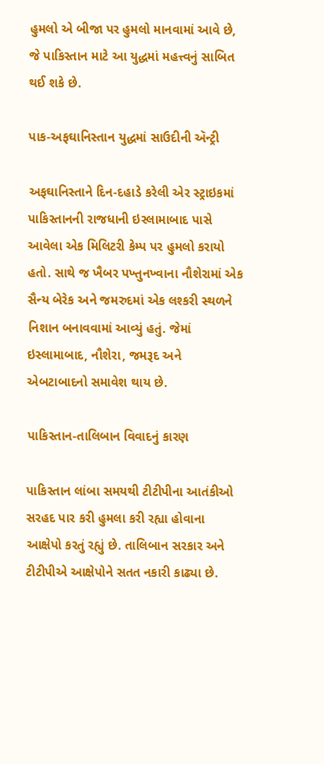હુમલો એ બીજા પર હુમલો માનવામાં આવે છે, જે પાકિસ્તાન માટે આ યુદ્ધમાં મહત્ત્વનું સાબિત થઈ શકે છે.

પાક-અફઘાનિસ્તાન યુદ્ધમાં સાઉદીની ઍન્ટ્રી

અફઘાનિસ્તાને દિન-દહાડે કરેલી એર સ્ટ્રાઇકમાં પાકિસ્તાનની રાજધાની ઇસ્લામાબાદ પાસે આવેલા એક મિલિટરી કેમ્પ પર હુમલો કરાયો હતો. સાથે જ ખૈબર પખ્તુનખ્વાના નૌશેરામાં એક સૈન્ય બેરેક અને જમરુદમાં એક લશ્કરી સ્થળને નિશાન બનાવવામાં આવ્યું હતું. જેમાં ઇસ્લામાબાદ, નૌશેરા, જમરૂદ અને એબટાબાદનો સમાવેશ થાય છે.

પાકિસ્તાન-તાલિબાન વિવાદનું કારણ

પાકિસ્તાન લાંબા સમયથી ટીટીપીના આતંકીઓ સરહદ પાર કરી હુમલા કરી રહ્યા હોવાના આક્ષેપો કરતું રહ્યું છે. તાલિબાન સરકાર અને ટીટીપીએ આક્ષેપોને સતત નકારી કાઢ્યા છે.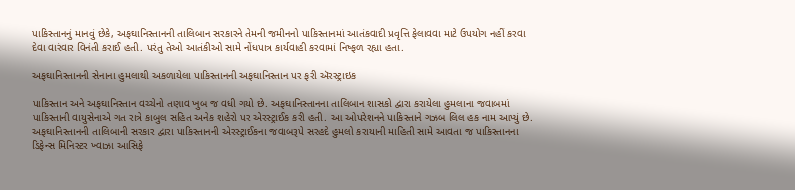પાકિસ્તાનનું માનવું છેકે, અફઘાનિસ્તાનની તાલિબાન સરકારને તેમની જમીનનો પાકિસ્તાનમાં આતંકવાદી પ્રવૃત્તિ ફેલાવવા માટે ઉપયોગ નહીં કરવા દેવા વારંવાર વિનંતી કરાઈ હતી. પરંતુ તેઓ આતંકીઓ સામે નોંધપાત્ર કાર્યવાહી કરવામાં નિષ્ફળ રહ્યા હતા.

અફઘાનિસ્તાનની સેનાના હુમલાથી અકળાયેલા પાકિસ્તાનની અફઘાનિસ્તાન પર ફરી ઍરસ્ટ્રાઇક

પાકિસ્તાન અને અફઘાનિસ્તાન વચ્ચેનો તણાવ ખુબ જ વધી ગયો છે. અફઘાનિસ્તાનના તાલિબાન શાસકો દ્વારા કરાયેલા હુમલાના જવાબમાં પાકિસ્તાની વાયુસેનાએ ગત રાત્રે કાબુલ સહિત અનેક શહેરો પર એરસ્ટ્રાઈક કરી હતી. આ ઓપરેશનને પાકિસ્તાને ગઝબ લિલ હક નામ આપ્યું છે. અફઘાનિસ્તાનની તાલિબાની સરકાર દ્વારા પાકિસ્તાનની એરસ્ટ્રાઈકના જવાબરૂપે સરહદે હુમલો કરાયાની માહિતી સામે આવતા જ પાકિસ્તાનના ડિફેન્સ મિનિસ્ટર ખ્વાઝા આસિફે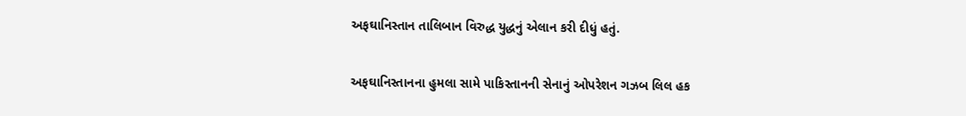અફઘાનિસ્તાન તાલિબાન વિરુદ્ધ યુદ્ધનું એલાન કરી દીધું હતું.

અફઘાનિસ્તાનના હુમલા સામે પાકિસ્તાનની સેનાનું ઓપરેશન ગઝબ લિલ હક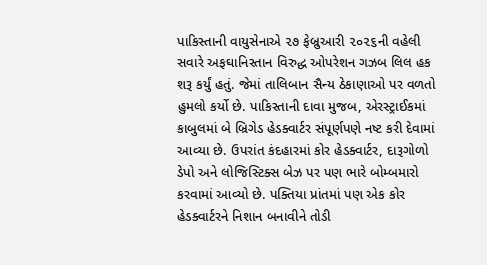પાકિસ્તાની વાયુસેનાએ ૨૭ ફેબ્રુઆરી ૨૦૨૬ની વહેલી સવારે અફઘાનિસ્તાન વિરુદ્ધ ઓપરેશન ગઝબ લિલ હક શરૂ કર્યું હતું. જેમાં તાલિબાન સૈન્ય ઠેકાણાઓ પર વળતો હુમલો કર્યો છે. પાકિસ્તાની દાવા મુજબ, એરસ્ટ્રાઈકમાં કાબુલમાં બે બ્રિગેડ હેડક્વાર્ટર સંપૂર્ણપણે નષ્ટ કરી દેવામાં આવ્યા છે. ઉપરાંત કંદહારમાં કોર હેડક્વાર્ટર, દારૂગોળો ડેપો અને લોજિસ્ટિક્સ બેઝ પર પણ ભારે બોમ્બમારો કરવામાં આવ્યો છે. પક્તિયા પ્રાંતમાં પણ એક કોર હેડક્વાર્ટરને નિશાન બનાવીને તોડી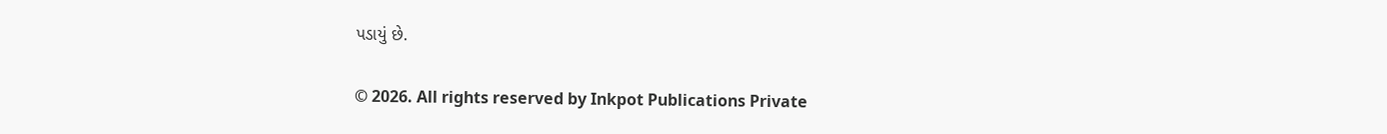પડાયું છે.

© 2026. All rights reserved by Inkpot Publications Private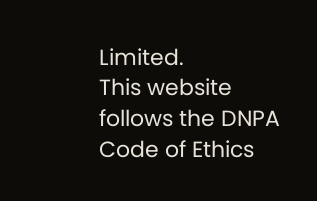Limited.
This website follows the DNPA Code of Ethics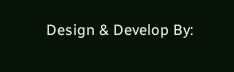Design & Develop By: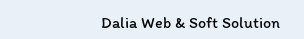Dalia Web & Soft Solution